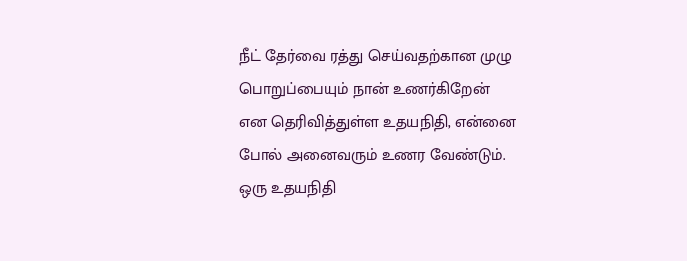நீட் தேர்வை ரத்து செய்வதற்கான முழு பொறுப்பையும் நான் உணர்கிறேன் என தெரிவித்துள்ள உதயநிதி, என்னை போல் அனைவரும் உணர வேண்டும். ஒரு உதயநிதி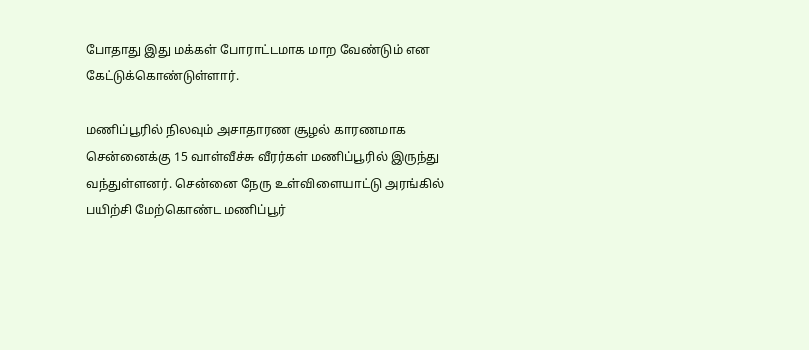போதாது இது மக்கள் போராட்டமாக மாற வேண்டும் என கேட்டுக்கொண்டுள்ளார்.

மணிப்பூரில் நிலவும் அசாதாரண சூழல் காரணமாக சென்னைக்கு 15 வாள்வீச்சு வீரர்கள் மணிப்பூரில் இருந்து வந்துள்ளனர். சென்னை நேரு உள்விளையாட்டு அரங்கில் பயிற்சி மேற்கொண்ட மணிப்பூர்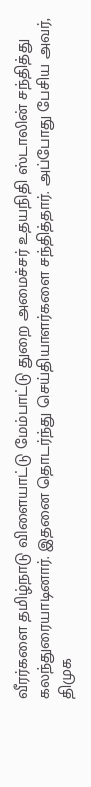வீரர்களை தமிழ்நாடு விளையாட்டு மேம்பாட்டு துறை அமைச்சர் உதயநிதி ஸ்டாலின் சந்தித்து கலந்துரையாடினார். இதனை தொடர்ந்து செய்தியாளர்களை சந்தித்தார். அப்போது பேசிய அவர், திமுக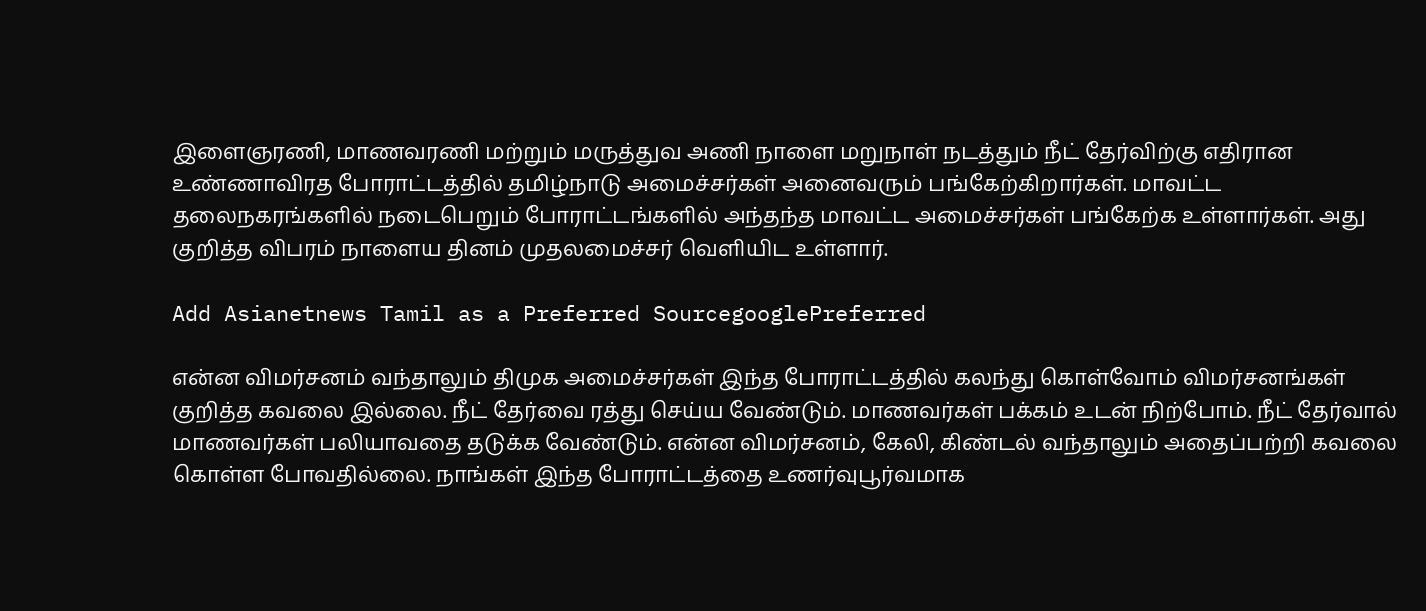இளைஞரணி, மாணவரணி மற்றும் மருத்துவ அணி நாளை மறுநாள் நடத்தும் நீட் தேர்விற்கு எதிரான உண்ணாவிரத போராட்டத்தில் தமிழ்நாடு அமைச்சர்கள் அனைவரும் பங்கேற்கிறார்கள். மாவட்ட தலைநகரங்களில் நடைபெறும் போராட்டங்களில் அந்தந்த மாவட்ட அமைச்சர்கள் பங்கேற்க உள்ளார்கள். அது குறித்த விபரம் நாளைய தினம் முதலமைச்சர் வெளியிட உள்ளார்.

Add Asianetnews Tamil as a Preferred SourcegooglePreferred

என்ன விமர்சனம் வந்தாலும் திமுக அமைச்சர்கள் இந்த போராட்டத்தில் கலந்து கொள்வோம் விமர்சனங்கள் குறித்த கவலை இல்லை. நீட் தேர்வை ரத்து செய்ய வேண்டும். மாணவர்கள் பக்கம் உடன் நிற்போம். நீட் தேர்வால் மாணவர்கள் பலியாவதை தடுக்க வேண்டும். என்ன விமர்சனம், கேலி, கிண்டல் வந்தாலும் அதைப்பற்றி கவலை கொள்ள போவதில்லை. நாங்கள் இந்த போராட்டத்தை உணர்வுபூர்வமாக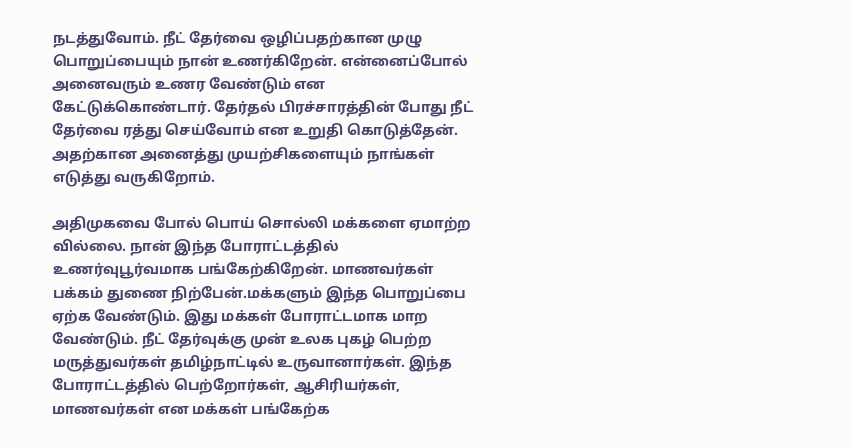நடத்துவோம். நீட் தேர்வை ஒழிப்பதற்கான முழு பொறுப்பையும் நான் உணர்கிறேன். என்னைப்போல் அனைவரும் உணர வேண்டும் என கேட்டுக்கொண்டார். தேர்தல் பிரச்சாரத்தின் போது நீட் தேர்வை ரத்து செய்வோம் என உறுதி கொடுத்தேன். அதற்கான அனைத்து முயற்சிகளையும் நாங்கள் எடுத்து வருகிறோம்.

அதிமுகவை போல் பொய் சொல்லி மக்களை ஏமாற்ற வில்லை. நான் இந்த போராட்டத்தில் உணர்வுபூர்வமாக பங்கேற்கிறேன். மாணவர்கள் பக்கம் துணை நிற்பேன்.மக்களும் இந்த பொறுப்பை ஏற்க வேண்டும். இது மக்கள் போராட்டமாக மாற வேண்டும். நீட் தேர்வுக்கு முன் உலக புகழ் பெற்ற மருத்துவர்கள் தமிழ்நாட்டில் உருவானார்கள். இந்த போராட்டத்தில் பெற்றோர்கள், ஆசிரியர்கள், மாணவர்கள் என மக்கள் பங்கேற்க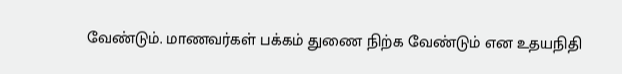வேண்டும். மாணவர்கள் பக்கம் துணை நிற்க வேண்டும் என உதயநிதி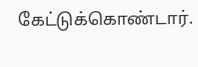கேட்டுக்கொண்டார்.